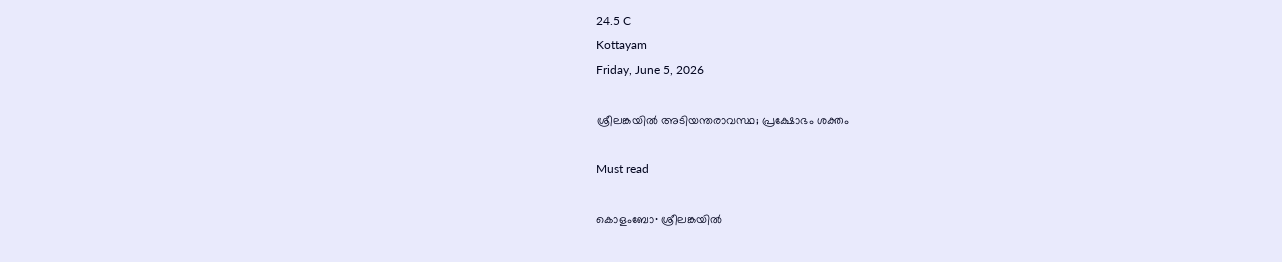24.5 C
Kottayam
Friday, June 5, 2026

ശ്രീലങ്കയില്‍ അടിയന്തരാവസ്ഥ; പ്രക്ഷോഭം ശക്തം

Must read

കൊളംബോ∙ ശ്രീലങ്കയില്‍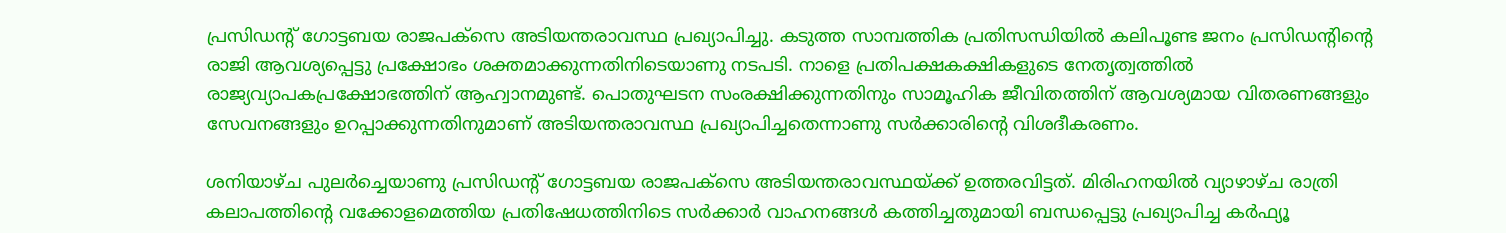പ്രസിഡന്റ് ഗോട്ടബയ രാജപക്സെ അടിയന്തരാവസ്ഥ പ്രഖ്യാപിച്ചു. കടുത്ത സാമ്പത്തിക പ്രതിസന്ധിയിൽ കലിപൂണ്ട ജനം പ്രസി‍ഡന്‍റിന്റെ രാജി ആവശ്യപ്പെട്ടു പ്രക്ഷോഭം ശക്തമാക്കുന്നതിനിടെയാണു നടപടി. നാളെ പ്രതിപക്ഷകക്ഷികളുടെ നേതൃത്വത്തിൽ രാജ്യവ്യാപകപ്രക്ഷോഭത്തിന് ആഹ്വാനമുണ്ട്. പൊതുഘടന സംരക്ഷിക്കുന്നതിനും സാമൂഹിക ജീവിതത്തിന് ആവശ്യമായ വിതരണങ്ങളും സേവനങ്ങളും ഉറപ്പാക്കുന്നതിനുമാണ് അടിയന്തരാവസ്ഥ പ്രഖ്യാപിച്ചതെന്നാണു സർക്കാരിന്റെ വിശദീകരണം.

ശനിയാഴ്ച പുലർച്ചെയാണു പ്രസിഡന്റ് ഗോട്ടബയ രാജപക്സെ അടിയന്തരാവസ്ഥയ്ക്ക് ഉത്തരവിട്ടത്. മിരിഹനയിൽ വ്യാഴാഴ്ച രാത്രി കലാപത്തിന്റെ വക്കോളമെത്തിയ പ്രതിഷേധത്തിനിടെ സർക്കാർ വാഹനങ്ങൾ കത്തിച്ചതുമായി ബന്ധപ്പെട്ടു പ്രഖ്യാപിച്ച കർഫ്യൂ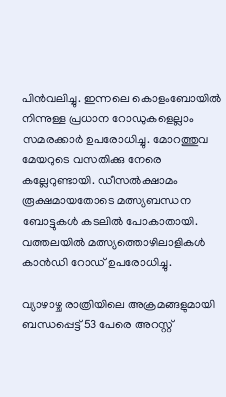പിൻവലിച്ചു. ഇന്നലെ കൊളംബോയിൽ നിന്നുള്ള പ്രധാന റോഡുകളെല്ലാം സമരക്കാർ ഉപരോധിച്ചു. മോറത്തുവ മേയറുടെ വസതിക്കു നേരെ കല്ലേറുണ്ടായി. ഡീസൽക്ഷാമം രൂക്ഷമായതോടെ മത്സ്യബന്ധന ബോട്ടുകൾ കടലിൽ പോകാതായി. വത്തലയിൽ മത്സ്യത്തൊഴിലാളികൾ കാൻഡി റോഡ് ഉപരോധിച്ചു.

വ്യാഴാഴ്ച രാത്രിയിലെ അക്രമങ്ങളുമായി ബന്ധപ്പെട്ട് 53 പേരെ അറസ്റ്റ്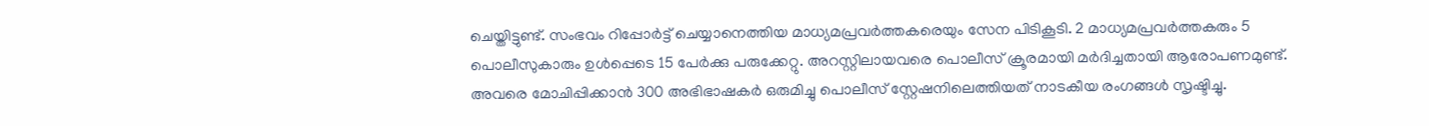ചെയ്തിട്ടുണ്ട്. സംഭവം റിപ്പോർട്ട് ചെയ്യാനെത്തിയ മാധ്യമപ്രവർത്തകരെയും സേന പിടികൂടി. 2 മാധ്യമപ്രവർത്തകരും 5 പൊലീസുകാരും ഉൾപ്പെടെ 15 പേർക്കു പരുക്കേറ്റു. അറസ്റ്റിലായവരെ പൊലീസ് ക്രൂരമായി മർദിച്ചതായി ആരോപണമുണ്ട്. അവരെ മോചിപ്പിക്കാൻ 300 അഭിഭാഷകർ ഒരുമിച്ചു പൊലീസ് സ്റ്റേഷനിലെത്തിയത് നാടകീയ രംഗങ്ങൾ സൃഷ്ടിച്ചു.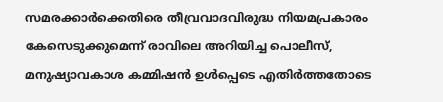സമരക്കാർക്കെതിരെ തീവ്രവാദവിരുദ്ധ നിയമപ്രകാരം കേസെടുക്കുമെന്ന് രാവിലെ അറിയിച്ച പൊലീസ്, മനുഷ്യാവകാശ കമ്മിഷൻ ഉൾപ്പെടെ എതിർത്തതോടെ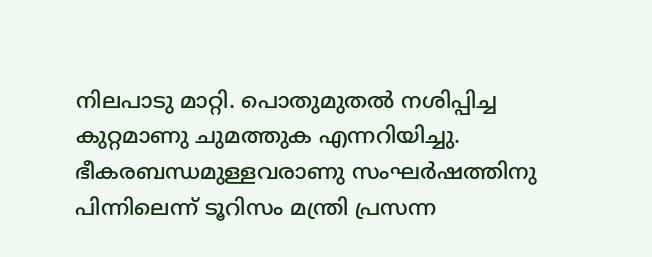നിലപാടു മാറ്റി. പൊതുമുതൽ നശിപ്പിച്ച കുറ്റമാണു ചുമത്തുക എന്നറിയിച്ചു. ഭീകരബന്ധമുള്ളവരാണു സംഘർഷത്തിനു പിന്നിലെന്ന് ടൂറിസം മന്ത്രി പ്രസന്ന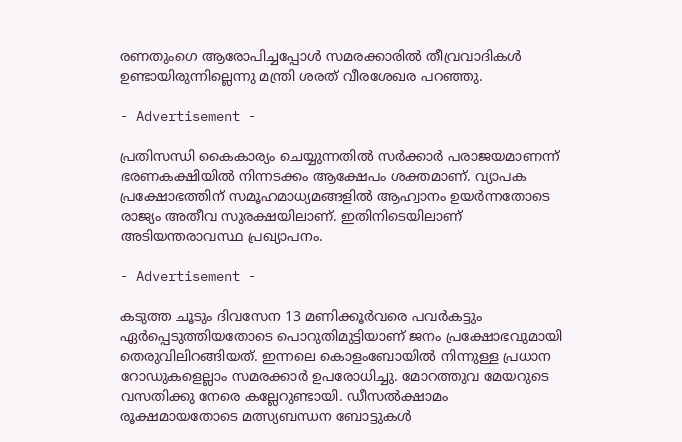രണതുംഗെ ആരോപിച്ചപ്പോൾ സമരക്കാരിൽ തീവ്രവാദികൾ ഉണ്ടായിരുന്നില്ലെന്നു മന്ത്രി ശരത് വീരശേഖര പറഞ്ഞു.

- Advertisement -

പ്രതിസന്ധി കൈകാര്യം ചെയ്യുന്നതില്‍ സര്‍ക്കാര്‍ പരാജയമാണന്ന് ഭരണകക്ഷിയില്‍ നിന്നടക്കം ആക്ഷേപം ശക്തമാണ്. വ്യാപക പ്രക്ഷോഭത്തിന് സമൂഹമാധ്യമങ്ങളില്‍ ആഹ്വാനം ഉയര്‍ന്നതോടെ രാജ്യം അതീവ സുരക്ഷയിലാണ്. ഇതിനിടെയിലാണ് അടിയന്തരാവസ്ഥ പ്രഖ്യാപനം.

- Advertisement -

കടുത്ത ചൂടും ദിവസേന 13 മണിക്കൂർവരെ പവർകട്ടും ഏർപ്പെടുത്തിയതോടെ പൊറുതിമുട്ടിയാണ് ജനം പ്രക്ഷോഭവുമായി തെരുവിലിറങ്ങിയത്. ഇന്നലെ കൊളംബോയിൽ നിന്നുള്ള പ്രധാന റോഡുകളെല്ലാം സമരക്കാർ ഉപരോധിച്ചു. മോറത്തുവ മേയറുടെ വസതിക്കു നേരെ കല്ലേറുണ്ടായി. ഡീസൽക്ഷാമം രൂക്ഷമായതോടെ മത്സ്യബന്ധന ബോട്ടുകൾ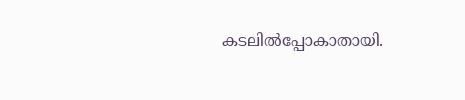കടലിൽപ്പോകാതായി.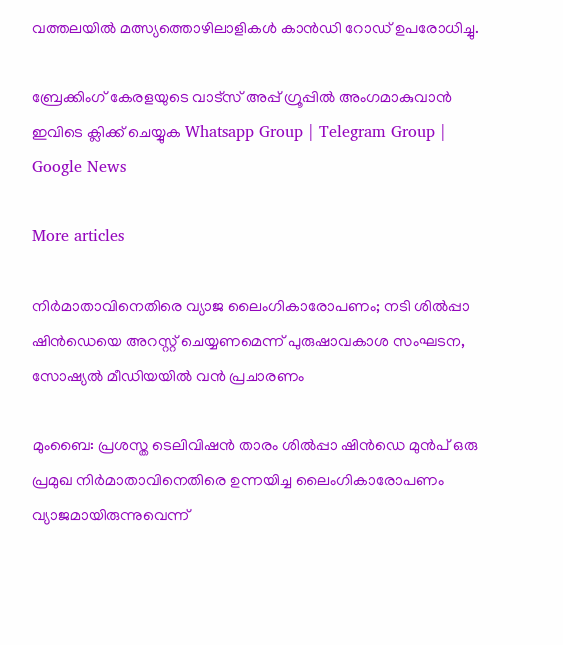വത്തലയിൽ മത്സ്യത്തൊഴിലാളികൾ കാൻഡി റോഡ് ഉപരോധിച്ചു.

ബ്രേക്കിംഗ് കേരളയുടെ വാട്സ് അപ്പ് ഗ്രൂപ്പിൽ അംഗമാകുവാൻ ഇവിടെ ക്ലിക്ക് ചെയ്യുക Whatsapp Group | Telegram Group | Google News

More articles

നിർമാതാവിനെതിരെ വ്യാജ ലൈംഗികാരോപണം; നടി ശിൽപ്പാ ഷിൻഡെയെ അറസ്റ്റ് ചെയ്യണമെന്ന് പുരുഷാവകാശ സംഘടന, സോഷ്യൽ മീഡിയയിൽ വൻ പ്രചാരണം

മുംബൈ: പ്രശസ്ത ടെലിവിഷൻ താരം ശിൽപ്പാ ഷിൻഡെ മുൻപ് ഒരു പ്രമുഖ നിർമാതാവിനെതിരെ ഉന്നയിച്ച ലൈംഗികാരോപണം വ്യാജമായിരുന്നുവെന്ന്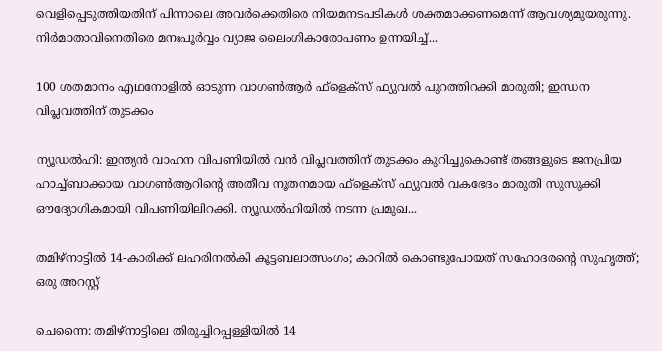വെളിപ്പെടുത്തിയതിന് പിന്നാലെ അവർക്കെതിരെ നിയമനടപടികൾ ശക്തമാക്കണമെന്ന് ആവശ്യമുയരുന്നു. നിർമാതാവിനെതിരെ മനഃപൂർവ്വം വ്യാജ ലൈംഗികാരോപണം ഉന്നയിച്ച്...

100 ശതമാനം എഥനോളിൽ ഓടുന്ന വാഗൺആർ ഫ്ളെക്സ് ഫ്യുവൽ പുറത്തിറക്കി മാരുതി; ഇന്ധന വിപ്ലവത്തിന് തുടക്കം

ന്യൂഡൽഹി: ഇന്ത്യൻ വാഹന വിപണിയിൽ വൻ വിപ്ലവത്തിന് തുടക്കം കുറിച്ചുകൊണ്ട് തങ്ങളുടെ ജനപ്രിയ ഹാച്ച്ബാക്കായ വാഗൺആറിന്റെ അതീവ നൂതനമായ ഫ്‌ളെക്‌സ് ഫ്യുവൽ വകഭേദം മാരുതി സുസുക്കി ഔദ്യോഗികമായി വിപണിയിലിറക്കി. ന്യൂഡൽഹിയിൽ നടന്ന പ്രമുഖ...

തമിഴ്നാട്ടിൽ 14-കാരിക്ക് ലഹരിനൽകി കൂട്ടബലാത്സംഗം; കാറിൽ കൊണ്ടുപോയത് സഹോദരന്റെ സുഹൃത്ത്; ഒരു അറസ്റ്റ്

ചെന്നൈ: തമിഴ്നാട്ടിലെ തിരുച്ചിറപ്പള്ളിയിൽ 14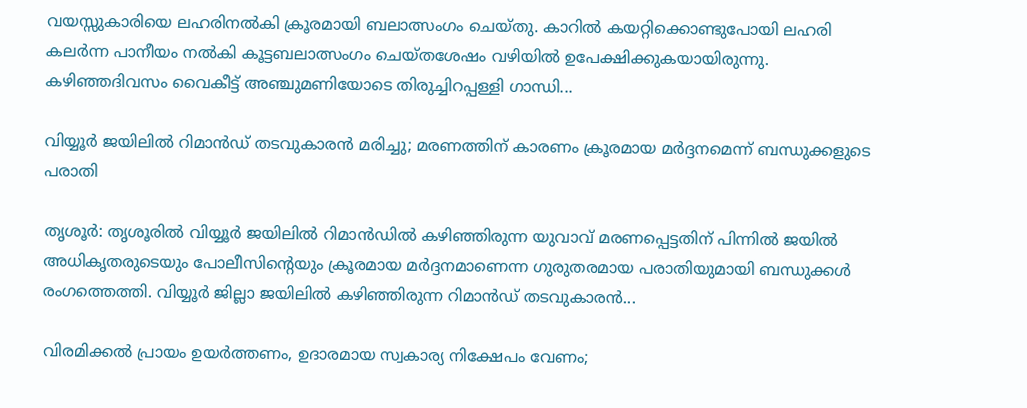വയസ്സുകാരിയെ ലഹരിനൽകി ക്രൂരമായി ബലാത്സംഗം ചെയ്തു. കാറിൽ കയറ്റിക്കൊണ്ടുപോയി ലഹരി കലർന്ന പാനീയം നൽകി കൂട്ടബലാത്സംഗം ചെയ്തശേഷം വഴിയിൽ ഉപേക്ഷിക്കുകയായിരുന്നു. കഴിഞ്ഞദിവസം വൈകീട്ട് അഞ്ചുമണിയോടെ തിരുച്ചിറപ്പള്ളി ഗാന്ധി...

വിയ്യൂർ ജയിലിൽ റിമാൻഡ് തടവുകാരൻ മരിച്ചു; മരണത്തിന് കാരണം ക്രൂരമായ മർദ്ദനമെന്ന് ബന്ധുക്കളുടെ പരാതി

തൃശൂർ: തൃശൂരിൽ വിയ്യൂർ ജയിലിൽ റിമാൻഡിൽ കഴിഞ്ഞിരുന്ന യുവാവ് മരണപ്പെട്ടതിന് പിന്നിൽ ജയിൽ അധികൃതരുടെയും പോലീസിന്റെയും ക്രൂരമായ മർദ്ദനമാണെന്ന ഗുരുതരമായ പരാതിയുമായി ബന്ധുക്കൾ രംഗത്തെത്തി. വിയ്യൂർ ജില്ലാ ജയിലിൽ കഴിഞ്ഞിരുന്ന റിമാൻഡ് തടവുകാരൻ...

വിരമിക്കൽ പ്രായം ഉയർത്തണം, ഉദാരമായ സ്വകാര്യ നിക്ഷേപം വേണം;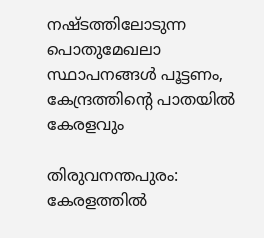നഷ്ടത്തിലോടുന്ന പൊതുമേഖലാ സ്ഥാപനങ്ങള്‍ പൂട്ടണം, കേന്ദ്രത്തിന്റെ പാതയില്‍ കേരളവും

തിരുവനന്തപുരം: കേരളത്തിൽ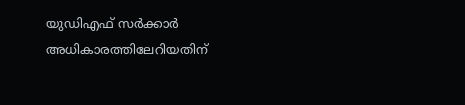യുഡിഎഫ് സർക്കാർ അധികാരത്തിലേറിയതിന്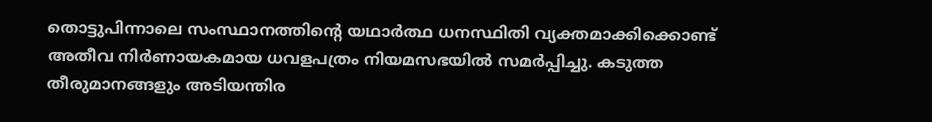തൊട്ടുപിന്നാലെ സംസ്ഥാനത്തിന്റെ യഥാർത്ഥ ധനസ്ഥിതി വ്യക്തമാക്കിക്കൊണ്ട് അതീവ നിർണായകമായ ധവളപത്രം നിയമസഭയിൽ സമർപ്പിച്ചു. കടുത്ത തീരുമാനങ്ങളും അടിയന്തിര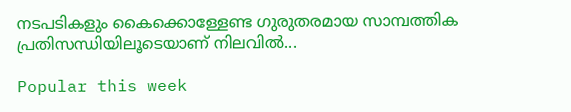നടപടികളും കൈക്കൊള്ളേണ്ട ഗുരുതരമായ സാമ്പത്തിക പ്രതിസന്ധിയിലൂടെയാണ് നിലവിൽ...

Popular this week